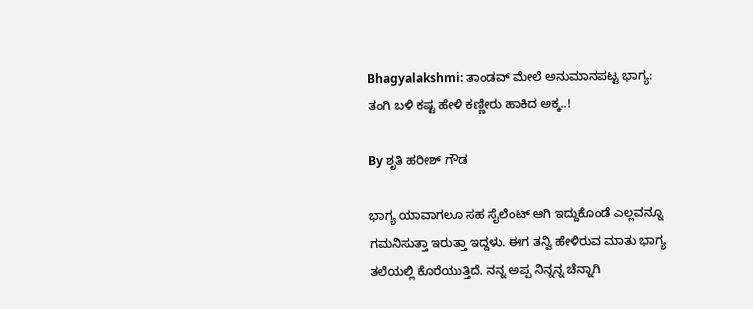Bhagyalakshmi: ತಾಂಡವ್ ಮೇಲೆ ಅನುಮಾನಪಟ್ಟ ಭಾಗ್ಯ: ತಂಗಿ ಬಳಿ ಕಷ್ಟ ಹೇಳಿ ಕಣ್ಣೀರು ಹಾಕಿದ ಅಕ್ಕ..!

By ಶೃತಿ ಹರೀಶ್ ಗೌಡ

ಭಾಗ್ಯ ಯಾವಾಗಲೂ ಸಹ ಸೈಲೆಂಟ್ ಆಗಿ ಇದ್ದುಕೊಂಡೆ ಎಲ್ಲವನ್ನೂ ಗಮನಿಸುತ್ತಾ ಇರುತ್ತಾ ಇದ್ದಳು. ಈಗ ತನ್ವಿ ಹೇಳಿರುವ ಮಾತು ಭಾಗ್ಯ ತಲೆಯಲ್ಲಿ ಕೊರೆಯುತ್ತಿದೆ. ನನ್ನ ಅಪ್ಪ ನಿನ್ನನ್ನ ಚೆನ್ನಾಗಿ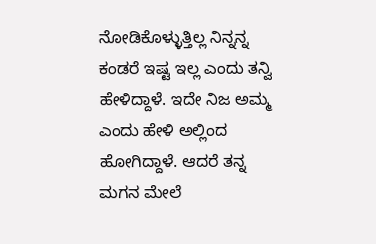ನೋಡಿಕೊಳ್ಳುತ್ತಿಲ್ಲ ನಿನ್ನನ್ನ ಕಂಡರೆ ಇಷ್ಟ ಇಲ್ಲ ಎಂದು ತನ್ವಿ ಹೇಳಿದ್ದಾಳೆ. ಇದೇ ನಿಜ ಅಮ್ಮ ಎಂದು ಹೇಳಿ ಅಲ್ಲಿಂದ ಹೋಗಿದ್ದಾಳೆ. ಆದರೆ ತನ್ನ ಮಗನ ಮೇಲೆ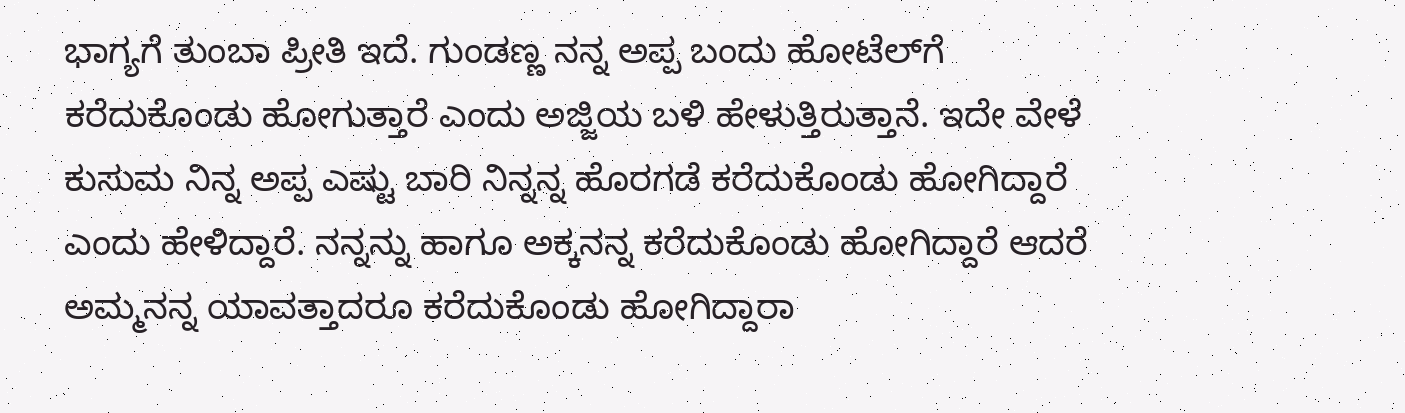ಭಾಗ್ಯಗೆ ತುಂಬಾ ಪ್ರೀತಿ ಇದೆ. ಗುಂಡಣ್ಣ ನನ್ನ ಅಪ್ಪ ಬಂದು ಹೋಟೆಲ್‌ಗೆ ಕರೆದುಕೊಂಡು ಹೋಗುತ್ತಾರೆ ಎಂದು ಅಜ್ಜಿಯ ಬಳಿ ಹೇಳುತ್ತಿರುತ್ತಾನೆ. ಇದೇ ವೇಳೆ ಕುಸುಮ ನಿನ್ನ ಅಪ್ಪ ಎಷ್ಟು ಬಾರಿ ನಿನ್ನನ್ನ ಹೊರಗಡೆ ಕರೆದುಕೊಂಡು ಹೋಗಿದ್ದಾರೆ ಎಂದು ಹೇಳಿದ್ದಾರೆ. ನನ್ನನ್ನು ಹಾಗೂ ಅಕ್ಕನನ್ನ ಕರೆದುಕೊಂಡು ಹೋಗಿದ್ದಾರೆ ಆದರೆ ಅಮ್ಮನನ್ನ ಯಾವತ್ತಾದರೂ ಕರೆದುಕೊಂಡು ಹೋಗಿದ್ದಾರಾ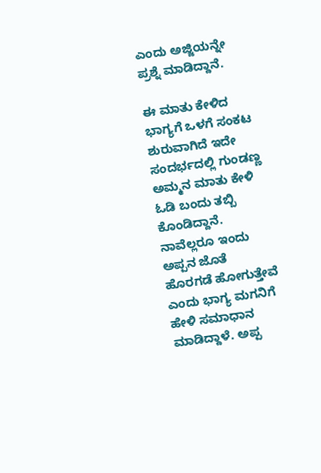ಎಂದು ಅಜ್ಜಿಯನ್ನೇ ಪ್ರಶ್ನೆ ಮಾಡಿದ್ದಾನೆ.

ಈ ಮಾತು ಕೇಳಿದ‌ ಭಾಗ್ಯಗೆ ಒಳಗೆ ಸಂಕಟ ಶುರುವಾಗಿದೆ ಇದೇ ಸಂದರ್ಭದಲ್ಲಿ ಗುಂಡಣ್ಣ ಅಮ್ಮನ ಮಾತು ಕೇಳಿ ಓಡಿ ಬಂದು ತಬ್ಬಿ ಕೊಂಡಿದ್ದಾನೆ. ನಾವೆಲ್ಲರೂ ಇಂದು ಅಪ್ಪನ ಜೊತೆ ಹೊರಗಡೆ ಹೋಗುತ್ತೇವೆ ಎಂದು ಭಾಗ್ಯ ಮಗನಿಗೆ ಹೇಳಿ ಸಮಾಧಾನ ಮಾಡಿದ್ದಾಳೆ. ಅಪ್ಪ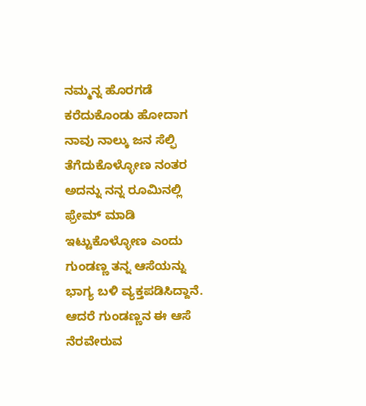ನಮ್ಮನ್ನ ಹೊರಗಡೆ ಕರೆದುಕೊಂಡು ಹೋದಾಗ ನಾವು ನಾಲ್ಕು ಜನ ಸೆಲ್ಫಿ ತೆಗೆದುಕೊಳ್ಳೋಣ ನಂತರ ಅದನ್ನು ನನ್ನ ರೂಮಿನಲ್ಲಿ ಫ್ರೇಮ್ ಮಾಡಿ ಇಟ್ಟುಕೊಳ್ಳೋಣ ಎಂದು ಗುಂಡಣ್ಣ ತನ್ನ ಆಸೆಯನ್ನು ಭಾಗ್ಯ ಬಳಿ ವ್ಯಕ್ತಪಡಿಸಿದ್ದಾನೆ. ಆದರೆ ಗುಂಡಣ್ಣನ ಈ ಆಸೆ ನೆರವೇರುವ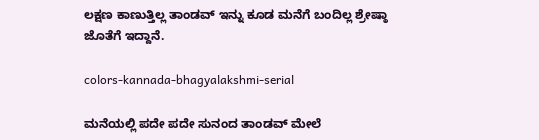ಲಕ್ಷಣ ಕಾಣುತ್ತಿಲ್ಲ ತಾಂಡವ್ ಇನ್ನು ಕೂಡ ಮನೆಗೆ ಬಂದಿಲ್ಲ ಶ್ರೇಷ್ಠಾ ಜೊತೆಗೆ ಇದ್ದಾನೆ.

colors-kannada-bhagyalakshmi-serial

ಮನೆಯಲ್ಲಿ ಪದೇ ಪದೇ ಸುನಂದ ತಾಂಡವ್ ಮೇಲೆ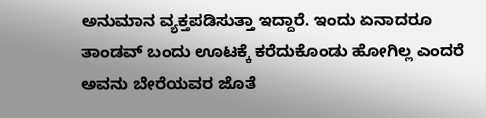ಅನುಮಾನ ವ್ಯಕ್ತಪಡಿಸುತ್ತಾ ಇದ್ದಾರೆ. ಇಂದು ಏನಾದರೂ ತಾಂಡವ್ ಬಂದು ಊಟಕ್ಕೆ ಕರೆದುಕೊಂಡು ಹೋಗಿಲ್ಲ ಎಂದರೆ ಅವನು ಬೇರೆಯವರ ಜೊತೆ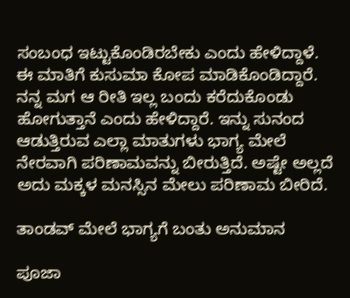ಸಂಬಂಧ ಇಟ್ಟುಕೊಂಡಿರಬೇಕು ಎಂದು ಹೇಳಿದ್ದಾಳೆ. ಈ ಮಾತಿಗೆ ಕುಸುಮಾ ಕೋಪ ಮಾಡಿಕೊಂಡಿದ್ದಾರೆ. ನನ್ನ ಮಗ ಆ ರೀತಿ ಇಲ್ಲ ಬಂದು ಕರೆದುಕೊಂಡು ಹೋಗುತ್ತಾನೆ ಎಂದು ಹೇಳಿದ್ದಾರೆ. ಇನ್ನು ಸುನಂದ ಆಡುತ್ತಿರುವ ಎಲ್ಲಾ ಮಾತುಗಳು ಭಾಗ್ಯ ಮೇಲೆ ನೇರವಾಗಿ ಪರಿಣಾಮವನ್ನು ಬೀರುತ್ತಿದೆ. ಅಷ್ಟೇ ಅಲ್ಲದೆ ಅದು ಮಕ್ಕಳ ಮನಸ್ಸಿನ ಮೇಲು ಪರಿಣಾಮ ಬೀರಿದೆ.

ತಾಂಡವ್ ಮೇಲೆ ಭಾಗ್ಯಗೆ ಬಂತು ಅನುಮಾನ

ಪೂಜಾ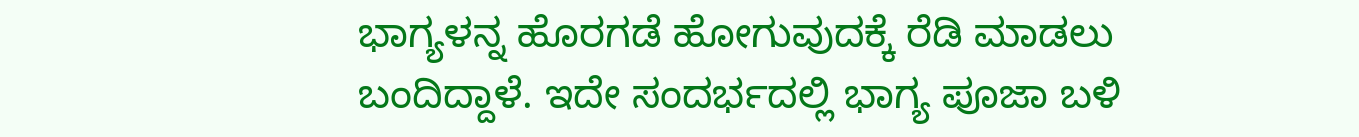ಭಾಗ್ಯಳನ್ನ ಹೊರಗಡೆ ಹೋಗುವುದಕ್ಕೆ ರೆಡಿ ಮಾಡಲು ಬಂದಿದ್ದಾಳೆ. ಇದೇ ಸಂದರ್ಭದಲ್ಲಿ ಭಾಗ್ಯ ಪೂಜಾ ಬಳಿ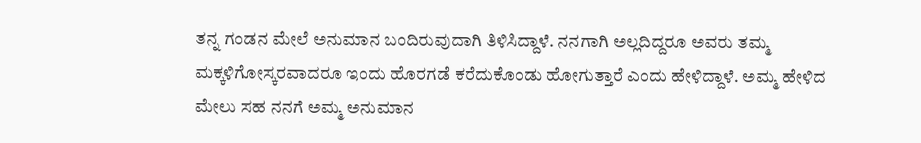ತನ್ನ ಗಂಡನ ಮೇಲೆ ಅನುಮಾನ ಬಂದಿರುವುದಾಗಿ ತಿಳಿಸಿದ್ದಾಳೆ. ನನಗಾಗಿ ಅಲ್ಲದಿದ್ದರೂ ಅವರು ತಮ್ಮ ಮಕ್ಕಳಿಗೋಸ್ಕರವಾದರೂ ಇಂದು ಹೊರಗಡೆ ಕರೆದುಕೊಂಡು ಹೋಗುತ್ತಾರೆ ಎಂದು ಹೇಳಿದ್ದಾಳೆ. ಅಮ್ಮ ಹೇಳಿದ ಮೇಲು ಸಹ ನನಗೆ ಅಮ್ಮ ಅನುಮಾನ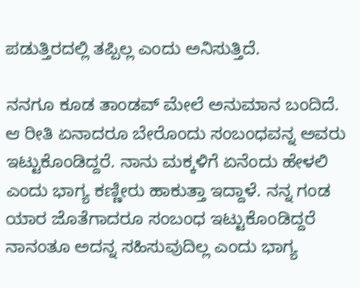ಪಡುತ್ತಿರದಲ್ಲಿ ತಪ್ಪಿಲ್ಲ ಎಂದು ಅನಿಸುತ್ತಿದೆ.

ನನಗೂ ಕೂಡ ತಾಂಡವ್ ಮೇಲೆ ಅನುಮಾನ ಬಂದಿದೆ. ಆ ರೀತಿ ಏನಾದರೂ ಬೇರೊಂದು ಸಂಬಂಧವನ್ನ ಅವರು ಇಟ್ಟುಕೊಂಡಿದ್ದರೆ. ನಾನು ಮಕ್ಕಳಿಗೆ ಏನೆಂದು ಹೇಳಲಿ ಎಂದು ಭಾಗ್ಯ ಕಣ್ಣೀರು ಹಾಕುತ್ತಾ ಇದ್ದಾಳೆ. ನನ್ನ ಗಂಡ ಯಾರ ಜೊತೆಗಾದರೂ ಸಂಬಂಧ ಇಟ್ಟುಕೊಂಡಿದ್ದರೆ ನಾನಂತೂ ಅದನ್ನ ಸಹಿಸುವುದಿಲ್ಲ ಎಂದು ಭಾಗ್ಯ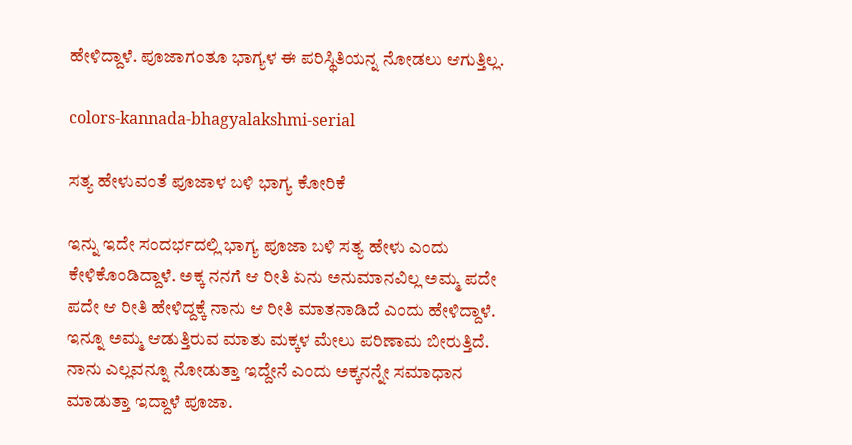ಹೇಳಿದ್ದಾಳೆ. ಪೂಜಾಗಂತೂ ಭಾಗ್ಯಳ ಈ ಪರಿಸ್ಥಿತಿಯನ್ನ ನೋಡಲು ಆಗುತ್ತಿಲ್ಲ.

colors-kannada-bhagyalakshmi-serial

ಸತ್ಯ ಹೇಳುವಂತೆ ಪೂಜಾಳ ಬಳಿ ಭಾಗ್ಯ ಕೋರಿಕೆ

ಇನ್ನು ಇದೇ ಸಂದರ್ಭದಲ್ಲಿ ಭಾಗ್ಯ ಪೂಜಾ ಬಳಿ ಸತ್ಯ ಹೇಳು ಎಂದು ಕೇಳಿಕೊಂಡಿದ್ದಾಳೆ. ಅಕ್ಕ ನನಗೆ ಆ ರೀತಿ ಏನು ಅನುಮಾನವಿಲ್ಲ ಅಮ್ಮ ಪದೇ ಪದೇ ಆ ರೀತಿ ಹೇಳಿದ್ದಕ್ಕೆ ನಾನು ಆ ರೀತಿ ಮಾತನಾಡಿದೆ ಎಂದು ಹೇಳಿದ್ದಾಳೆ. ಇನ್ನೂ ಅಮ್ಮ ಆಡುತ್ತಿರುವ ಮಾತು ಮಕ್ಕಳ ಮೇಲು ಪರಿಣಾಮ ಬೀರುತ್ತಿದೆ. ನಾನು ಎಲ್ಲವನ್ನೂ ನೋಡುತ್ತಾ ಇದ್ದೇನೆ ಎಂದು ಅಕ್ಕನನ್ನೇ ಸಮಾಧಾನ ಮಾಡುತ್ತಾ ಇದ್ದಾಳೆ ಪೂಜಾ.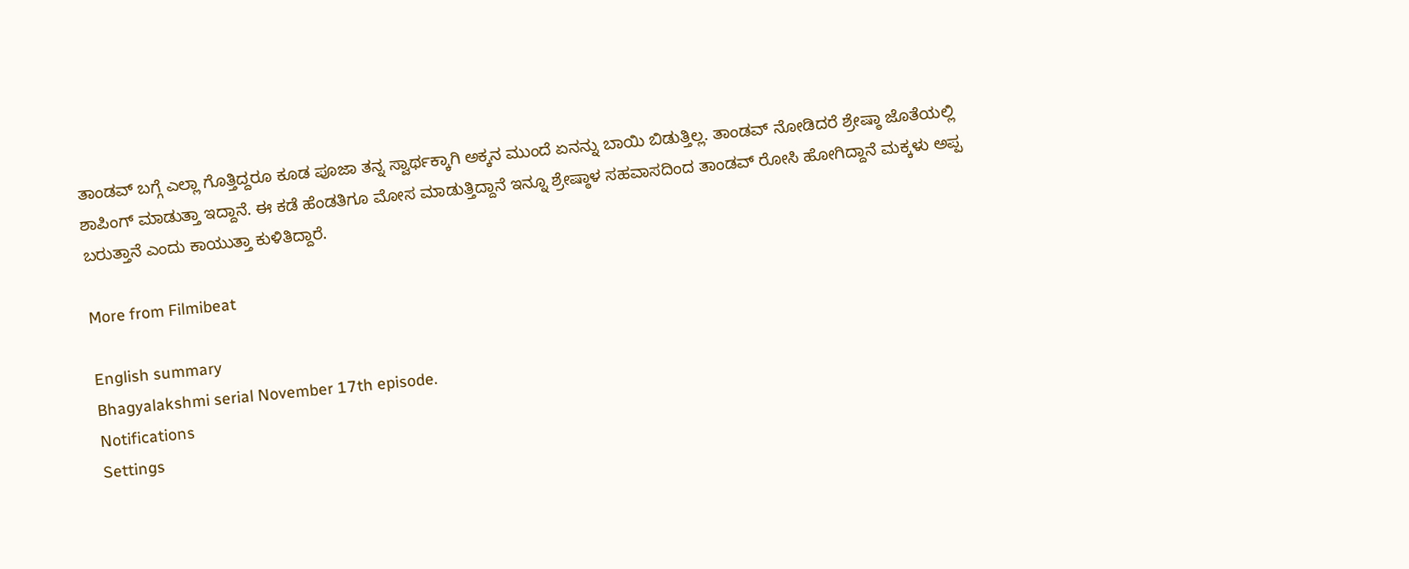ತಾಂಡವ್ ಬಗ್ಗೆ ಎಲ್ಲಾ ಗೊತ್ತಿದ್ದರೂ ಕೂಡ ಪೂಜಾ ತನ್ನ ಸ್ವಾರ್ಥಕ್ಕಾಗಿ ಅಕ್ಕನ ಮುಂದೆ ಏನನ್ನು ಬಾಯಿ ಬಿಡುತ್ತಿಲ್ಲ. ತಾಂಡವ್ ನೋಡಿದರೆ ಶ್ರೇಷ್ಠಾ ಜೊತೆಯಲ್ಲಿ ಶಾಪಿಂಗ್ ಮಾಡುತ್ತಾ ಇದ್ದಾನೆ. ಈ ಕಡೆ ಹೆಂಡತಿಗೂ ಮೋಸ ಮಾಡುತ್ತಿದ್ದಾನೆ ಇನ್ನೂ ಶ್ರೇಷ್ಠಾಳ ಸಹವಾಸದಿಂದ ತಾಂಡವ್ ರೋಸಿ ಹೋಗಿದ್ದಾನೆ ಮಕ್ಕಳು ಅಪ್ಪ ಬರುತ್ತಾನೆ ಎಂದು ಕಾಯುತ್ತಾ ಕುಳಿತಿದ್ದಾರೆ.

More from Filmibeat

English summary
Bhagyalakshmi serial November 17th episode.
Notifications
Settings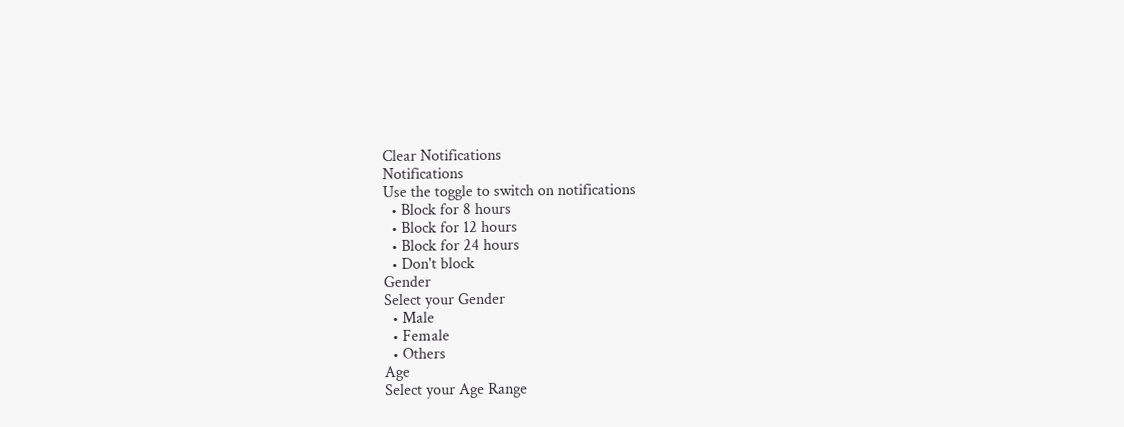Clear Notifications
Notifications
Use the toggle to switch on notifications
  • Block for 8 hours
  • Block for 12 hours
  • Block for 24 hours
  • Don't block
Gender
Select your Gender
  • Male
  • Female
  • Others
Age
Select your Age Range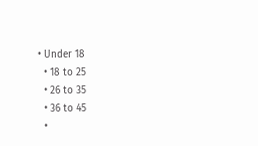• Under 18
  • 18 to 25
  • 26 to 35
  • 36 to 45
  •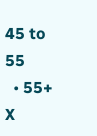45 to 55
  • 55+
X